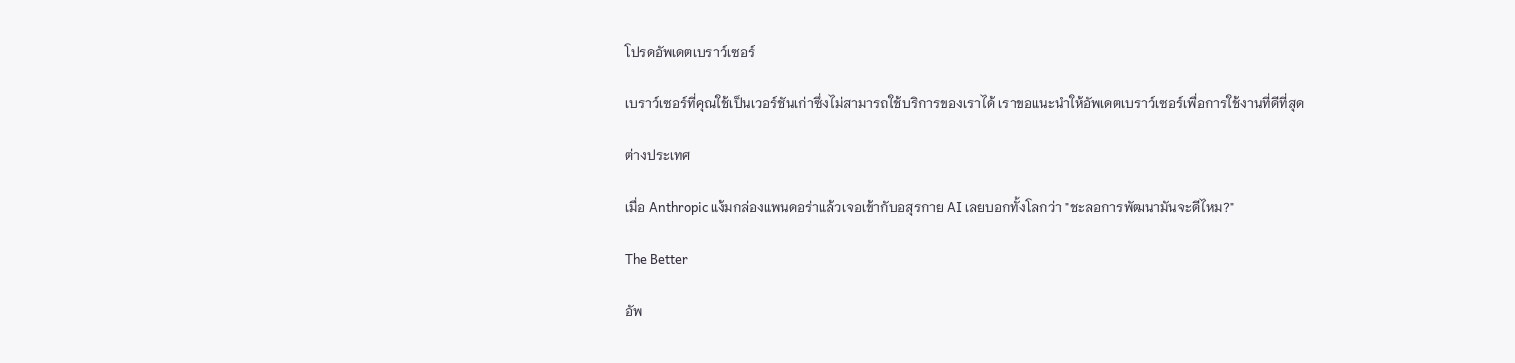โปรดอัพเดตเบราว์เซอร์

เบราว์เซอร์ที่คุณใช้เป็นเวอร์ชันเก่าซึ่งไม่สามารถใช้บริการของเราได้ เราขอแนะนำให้อัพเดตเบราว์เซอร์เพื่อการใช้งานที่ดีที่สุด

ต่างประเทศ

เมื่อ Anthropic แง้มกล่องแพนดอร่าแล้วเจอเข้ากับอสุรกาย AI เลยบอกทั้งโลกว่า "ชะลอการพัฒนามันจะดีไหม?"

The Better

อัพ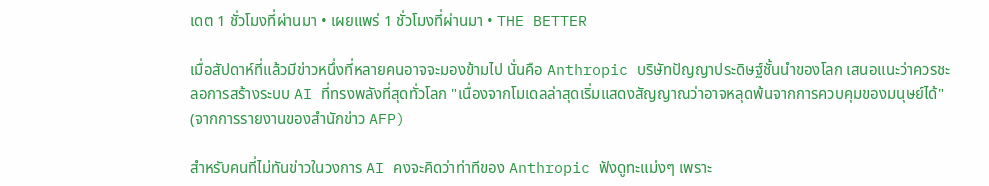เดต 1 ชั่วโมงที่ผ่านมา • เผยแพร่ 1 ชั่วโมงที่ผ่านมา • THE BETTER

เมื่อสัปดาห์ที่แล้วมีข่าวหนึ่งที่หลายคนอาจจะมองข้ามไป นั่นคือ Anthropic บริษัทปัญญาประดิษฐ์ชั้นนำของโลก เสนอแนะว่าควรชะลอการสร้างระบบ AI ที่ทรงพลังที่สุดทั่วโลก "เนื่องจากโมเดลล่าสุดเริ่มแสดงสัญญาณว่าอาจหลุดพ้นจากการควบคุมของมนุษย์ได้" (จากการรายงานของสำนักข่าว AFP)

สำหรับคนที่ไม่ทันข่าวในวงการ AI คงจะคิดว่าท่าทีของ Anthropic ฟังดูทะแม่งๆ เพราะ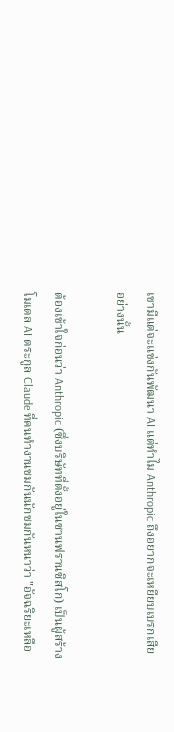เขามีแต่จะแข่งกันพัฒนา AI แต่ทำไม Anthropic ถึงอยากจะเหยียบเบรกเสียอย่างนั้น

ต้องเข้าใจก่อนว่า Anthropic (ซึ่งบริษัทที่ตั้งอยู่ในซานฟรานซิสโก) เป็นผู้สร้างโมเดล AI ตระกูล Claude ที่คนทำงานชมกันนักชมกันหนาว่า "อัจฉริยะเหลือ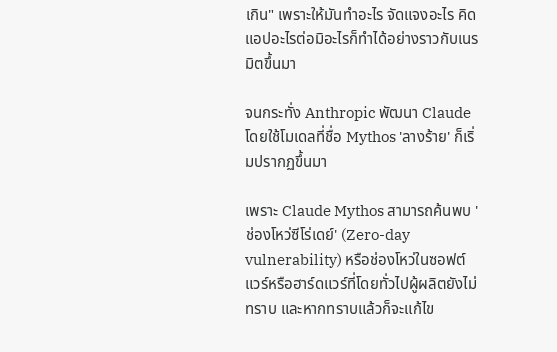เกิน" เพราะให้มันทำอะไร จัดแจงอะไร คิดแอปอะไรต่อมิอะไรก็ทำได้อย่างราวกับเนรมิตขึ้นมา

จนกระทั่ง Anthropic พัฒนา Claude โดยใช้โมเดลที่ชื่อ Mythos 'ลางร้าย' ก็เริ่มปรากฏขึ้นมา

เพราะ Claude Mythos สามารถค้นพบ 'ช่องโหว่ซีโร่เดย์' (Zero-day vulnerability) หรือช่องโหว่ในซอฟต์แวร์หรือฮาร์ดแวร์ที่โดยทั่วไปผู้ผลิตยังไม่ทราบ และหากทราบแล้วก็จะแก้ไข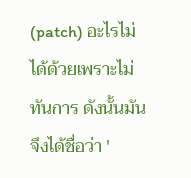(patch) อะไรไม่ได้ด้วยเพราะไม่ทันการ ดังนั้นมันจึงได้ชื่อว่า '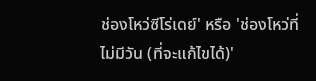ช่องโหว่ซีโร่เดย์' หรือ 'ช่องโหว่ที่ไม่มีวัน (ที่จะแก้ไขได้)'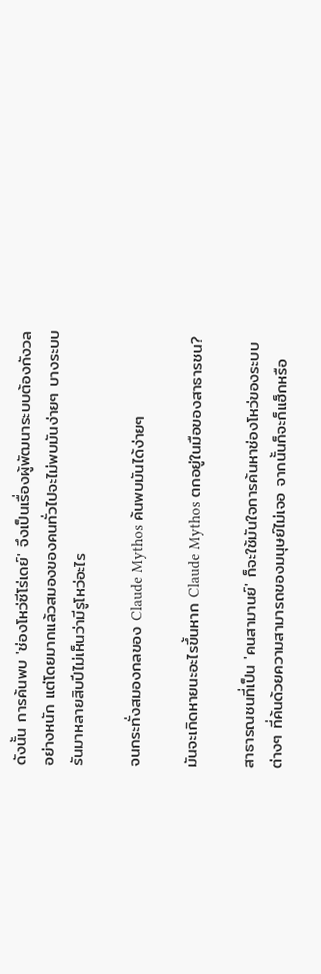ดังนั้น การค้นพบ 'ช่องโหว่ซีโร่เดย์' จึงเป็นเรื่องผู้พัฒนาระบบต้องกังวลอย่างหนัก แต่โดยมากแล้วสมองของคนทั่วไปจะไม่พบมันง่ายๆ บางระบบรันมาหลายสิบปีไม่เห็นว่ามีรูโหว่อะไร

จนกระทั่งสมองกลของ Claude Mythos ค้นพบมันได้ง่ายๆ

มันจะเกิดหายนะอะไรขึ้นหาก Claude Mythos ตกอยู่ในมือของสาธารชน?

สาธารณชนที่เป็น 'คนสามานย์' ก็จะใช้มันใจการค้นหาช่องโหว่ของระบบต่างๆ ที่ค้นด้วยความสามารถของมนุษย์ไม่เจอ จากนั้นก็จะก็แฮ็กหรือ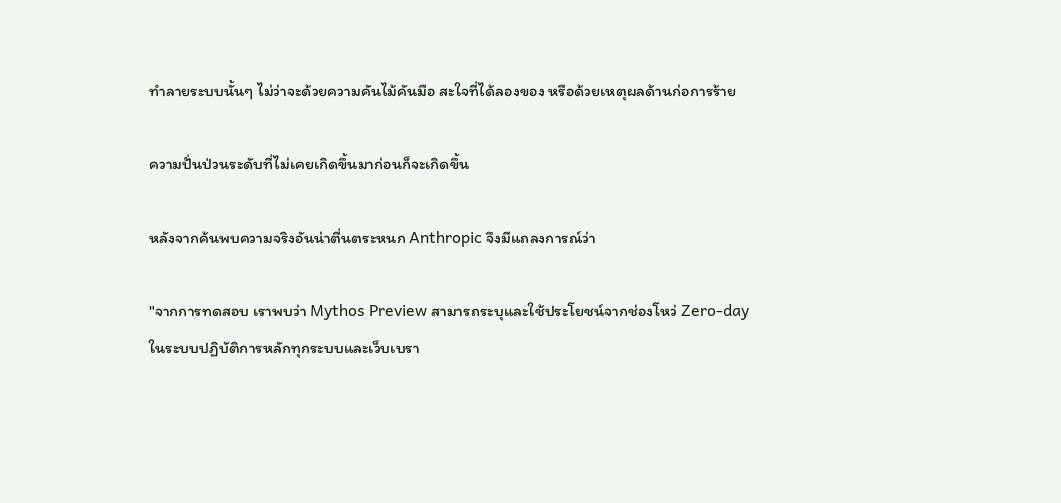ทำลายระบบนั้นๆ ไม่ว่าจะด้วยความคันไม้คันมือ สะใจที่ได้ลองของ หรือด้วยเหตุผลด้านก่อการร้าย

ความปั่นป่วนระดับที่ไม่เคยเกิดขึ้นมาก่อนก็จะเกิดขึ้น

หลังจากค้นพบความจริงอันน่าตื่นตระหนก Anthropic จึงมีแถลงการณ์ว่า

"จากการทดสอบ เราพบว่า Mythos Preview สามารถระบุและใช้ประโยชน์จากช่องโหว่ Zero-day ในระบบปฏิบัติการหลักทุกระบบและเว็บเบรา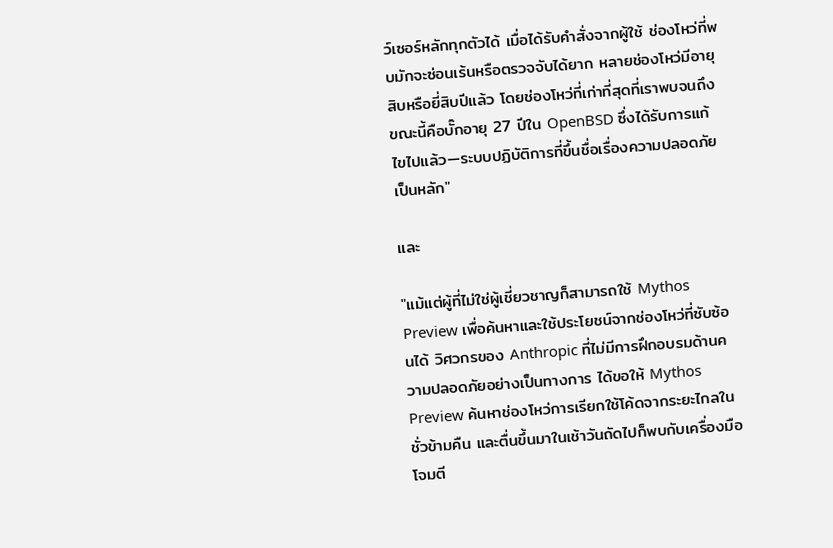ว์เซอร์หลักทุกตัวได้ เมื่อได้รับคำสั่งจากผู้ใช้ ช่องโหว่ที่พบมักจะซ่อนเร้นหรือตรวจจับได้ยาก หลายช่องโหว่มีอายุสิบหรือยี่สิบปีแล้ว โดยช่องโหว่ที่เก่าที่สุดที่เราพบจนถึงขณะนี้คือบั๊กอายุ 27 ปีใน OpenBSD ซึ่งได้รับการแก้ไขไปแล้ว—ระบบปฏิบัติการที่ขึ้นชื่อเรื่องความปลอดภัยเป็นหลัก"

และ

"แม้แต่ผู้ที่ไม่ใช่ผู้เชี่ยวชาญก็สามารถใช้ Mythos Preview เพื่อค้นหาและใช้ประโยชน์จากช่องโหว่ที่ซับซ้อนได้ วิศวกรของ Anthropic ที่ไม่มีการฝึกอบรมด้านความปลอดภัยอย่างเป็นทางการ ได้ขอให้ Mythos Preview ค้นหาช่องโหว่การเรียกใช้โค้ดจากระยะไกลในชั่วข้ามคืน และตื่นขึ้นมาในเช้าวันถัดไปก็พบกับเครื่องมือโจมตี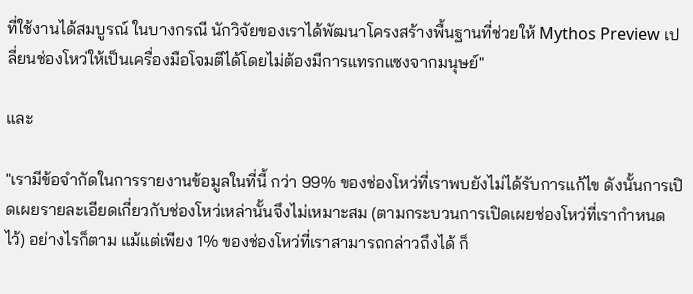ที่ใช้งานได้สมบูรณ์ ในบางกรณี นักวิจัยของเราได้พัฒนาโครงสร้างพื้นฐานที่ช่วยให้ Mythos Preview เปลี่ยนช่องโหว่ให้เป็นเครื่องมือโจมตีได้โดยไม่ต้องมีการแทรกแซงจากมนุษย์"

และ

"เรามีข้อจำกัดในการรายงานข้อมูลในที่นี้ กว่า 99% ของช่องโหว่ที่เราพบยังไม่ได้รับการแก้ไข ดังนั้นการเปิดเผยรายละเอียดเกี่ยวกับช่องโหว่เหล่านั้นจึงไม่เหมาะสม (ตามกระบวนการเปิดเผยช่องโหว่ที่เรากำหนดไว้) อย่างไรก็ตาม แม้แต่เพียง 1% ของช่องโหว่ที่เราสามารถกล่าวถึงได้ ก็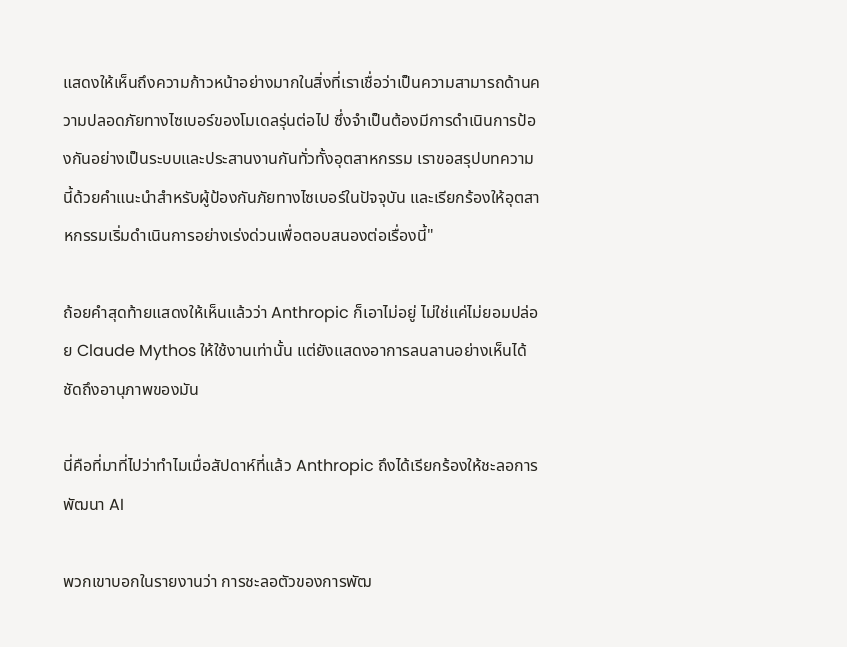แสดงให้เห็นถึงความก้าวหน้าอย่างมากในสิ่งที่เราเชื่อว่าเป็นความสามารถด้านความปลอดภัยทางไซเบอร์ของโมเดลรุ่นต่อไป ซึ่งจำเป็นต้องมีการดำเนินการป้องกันอย่างเป็นระบบและประสานงานกันทั่วทั้งอุตสาหกรรม เราขอสรุปบทความนี้ด้วยคำแนะนำสำหรับผู้ป้องกันภัยทางไซเบอร์ในปัจจุบัน และเรียกร้องให้อุตสาหกรรมเริ่มดำเนินการอย่างเร่งด่วนเพื่อตอบสนองต่อเรื่องนี้"

ถ้อยคำสุดท้ายแสดงให้เห็นแล้วว่า Anthropic ก็เอาไม่อยู่ ไม่ใช่แค่ไม่ยอมปล่อย Claude Mythos ให้ใช้งานเท่านั้น แต่ยังแสดงอาการลนลานอย่างเห็นได้ชัดถึงอานุภาพของมัน

นี่คือที่มาที่ไปว่าทำไมเมื่อสัปดาห์ที่แล้ว Anthropic ถึงได้เรียกร้องให้ชะลอการพัฒนา AI

พวกเขาบอกในรายงานว่า การชะลอตัวของการพัฒ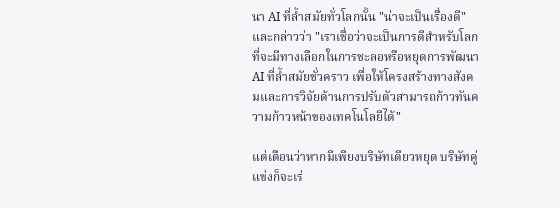นา AI ที่ล้ำสมัยทั่วโลกนั้น "น่าจะเป็นเรื่องดี" และกล่าวว่า "เราเชื่อว่าจะเป็นการดีสำหรับโลกที่จะมีทางเลือกในการชะลอหรือหยุดการพัฒนา AI ที่ล้ำสมัยชั่วคราว เพื่อให้โครงสร้างทางสังคมและการวิจัยด้านการปรับตัวสามารถก้าวทันความก้าวหน้าของเทคโนโลยีได้"

แต่เตือนว่าหากมีเพียงบริษัทเดียวหยุด บริษัทคู่แข่งก็จะเร่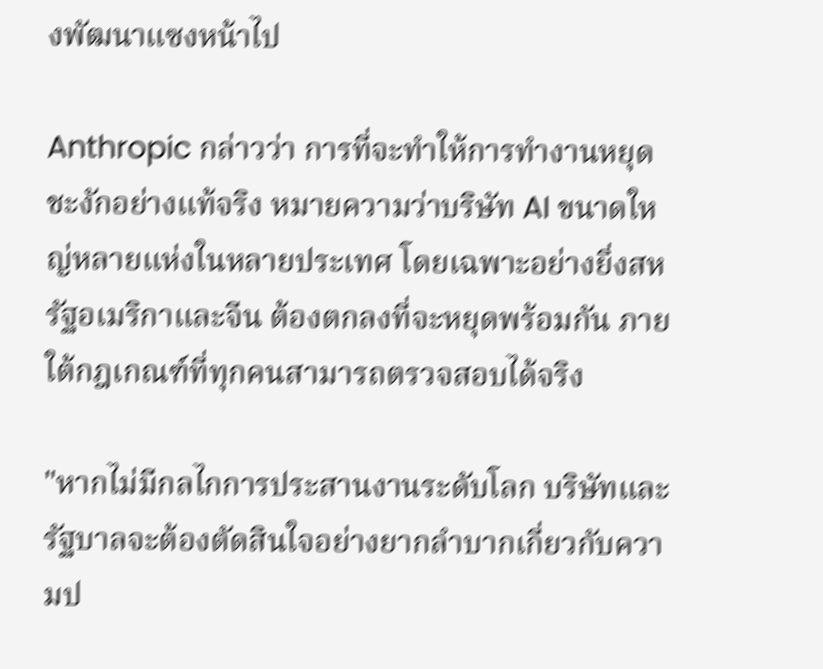งพัฒนาแซงหน้าไป

Anthropic กล่าวว่า การที่จะทำให้การทำงานหยุดชะงักอย่างแท้จริง หมายความว่าบริษัท AI ขนาดใหญ่หลายแห่งในหลายประเทศ โดยเฉพาะอย่างยิ่งสหรัฐอเมริกาและจีน ต้องตกลงที่จะหยุดพร้อมกัน ภายใต้กฎเกณฑ์ที่ทุกคนสามารถตรวจสอบได้จริง

"หากไม่มีกลไกการประสานงานระดับโลก บริษัทและรัฐบาลจะต้องตัดสินใจอย่างยากลำบากเกี่ยวกับความป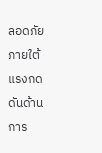ลอดภัยภายใต้แรงกดดันด้านการ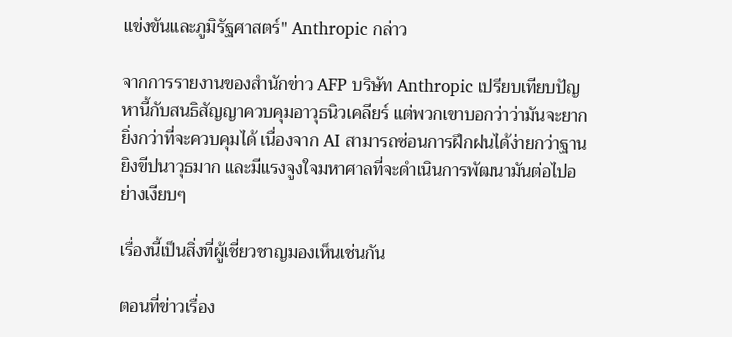แข่งขันและภูมิรัฐศาสตร์" Anthropic กล่าว

จากการรายงานของสำนักข่าว AFP บริษัท Anthropic เปรียบเทียบปัญหานี้กับสนธิสัญญาควบคุมอาวุธนิวเคลียร์ แต่พวกเขาบอกว่าว่ามันจะยากยิ่งกว่าที่จะควบคุมได้ เนื่องจาก AI สามารถซ่อนการฝึกฝนได้ง่ายกว่าฐานยิงขีปนาวุธมาก และมีแรงจูงใจมหาศาลที่จะดำเนินการพัฒนามันต่อไปอย่างเงียบๆ

เรื่องนี้เป็นสิ่งที่ผู้เชี่ยวชาญมองเห็นเช่นกัน

ตอนที่ข่าวเรื่อง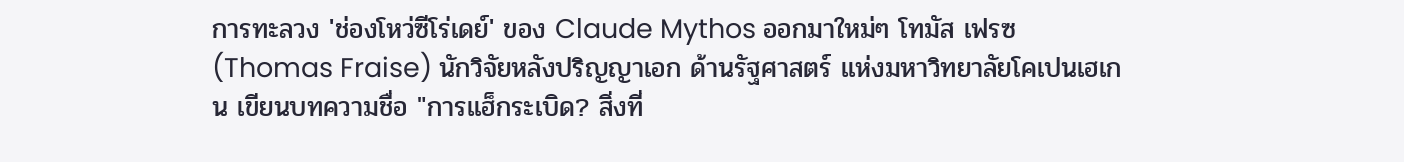การทะลวง 'ช่องโหว่ซีโร่เดย์' ของ Claude Mythos ออกมาใหม่ๆ โทมัส เฟรซ (Thomas Fraise) นักวิจัยหลังปริญญาเอก ด้านรัฐศาสตร์ แห่งมหาวิทยาลัยโคเปนเฮเกน เขียนบทความชื่อ "การแฮ็กระเบิด? สิ่งที่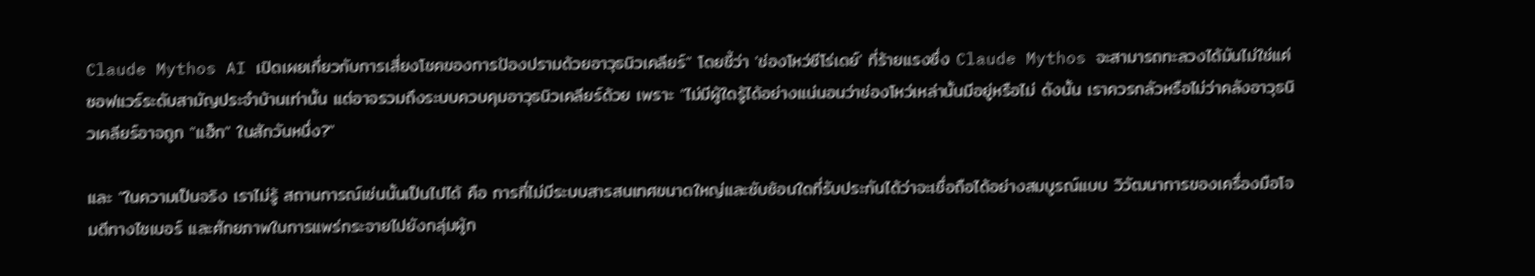Claude Mythos AI เปิดเผยเกี่ยวกับการเสี่ยงโชคของการป้องปรามด้วยอาวุธนิวเคลียร์" โดยชี้ว่า 'ช่องโหว่ซีโร่เดย์' ที่ร้ายแรงซึ่ง Claude Mythos จะสามารถทะลวงได้มันไม่ใช่แค่ซอฟแวร์ระดับสามัญประจำบ้านเท่านั้น แต่อาจรวมถึงระบบควบคุมอาวุธนิวเคลียร์ด้วย เพราะ "ไม่มีผู้ใดรู้ได้อย่างแน่นอนว่าช่องโหว่เหล่านั้นมีอยู่หรือไม่ ดังนั้น เราควรกลัวหรือไม่ว่าคลังอาวุธนิวเคลียร์อาจถูก "แฮ็ก" ในสักวันหนึ่ง?"

และ "ในความเป็นจริง เราไม่รู้ สถานการณ์เช่นนั้นเป็นไปได้ คือ การที่ไม่มีระบบสารสนเทศขนาดใหญ่และซับซ้อนใดที่รับประกันได้ว่าจะเชื่อถือได้อย่างสมบูรณ์แบบ วิวัฒนาการของเครื่องมือโจมตีทางไซเบอร์ และศักยภาพในการแพร่กระจายไปยังกลุ่มผู้ก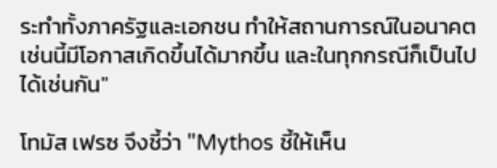ระทำทั้งภาครัฐและเอกชน ทำให้สถานการณ์ในอนาคตเช่นนี้มีโอกาสเกิดขึ้นได้มากขึ้น และในทุกกรณีก็เป็นไปได้เช่นกัน"

โทมัส เฟรซ จึงชี้ว่า "Mythos ชี้ให้เห็น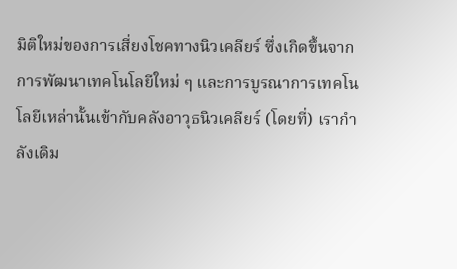มิติใหม่ของการเสี่ยงโชคทางนิวเคลียร์ ซึ่งเกิดขึ้นจากการพัฒนาเทคโนโลยีใหม่ ๆ และการบูรณาการเทคโนโลยีเหล่านั้นเข้ากับคลังอาวุธนิวเคลียร์ (โดยที่) เรากำลังเดิม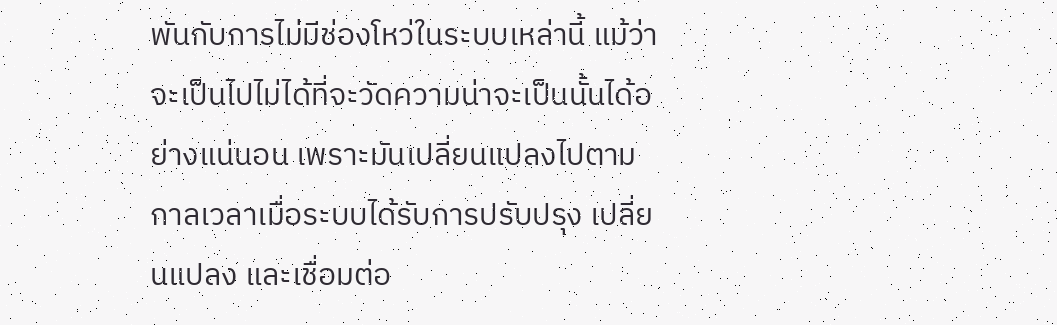พันกับการไม่มีช่องโหว่ในระบบเหล่านี้ แม้ว่าจะเป็นไปไม่ได้ที่จะวัดความน่าจะเป็นนั้นได้อย่างแน่นอน เพราะมันเปลี่ยนแปลงไปตามกาลเวลาเมื่อระบบได้รับการปรับปรุง เปลี่ยนแปลง และเชื่อมต่อ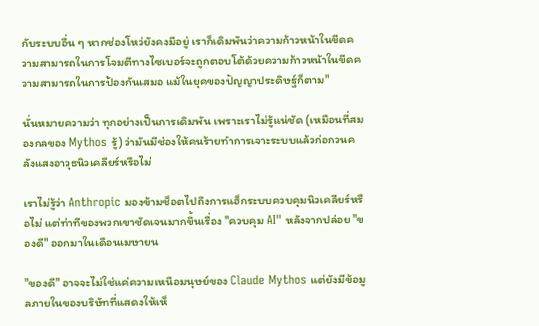กับระบบอื่น ๆ หากช่องโหว่ยังคงมีอยู่ เราก็เดิมพันว่าความก้าวหน้าในขีดความสามารถในการโจมตีทางไซเบอร์จะถูกตอบโต้ด้วยความก้าวหน้าในขีดความสามารถในการป้องกันเสมอ แม้ในยุคของปัญญาประดิษฐ์ก็ตาม"

นั่นหมายความว่า ทุกอย่างเป็นการเดิมพัน เพราะเราไม่รู้แน่ชัด (เหมือนที่สมองกลของ Mythos รู้) ว่ามันมีช่องให้คนร้ายทำการเจาะระบบแล้วก่อกวนคลังแสงอาวุธนิวเคลียร์หรือไม่

เราไม่รู้ว่า Anthropic มองข้ามช็อตไปถึงการแฮ็กระบบควบคุมนิวเคลียร์หรือไม่ แต่ท่าทีของพวกเขาชัดเจนมากขึ้นเรื่อง "ควบคุม AI" หลังจากปล่อย "ของดี" ออกมาในเดือนเมษายน

"ของดี" อาจจะไม่ใช่แค่ความเหนือมนุษย์ของ Claude Mythos แต่ยังมีข้อมูลภายในของบริษัทที่แสดงให้เห็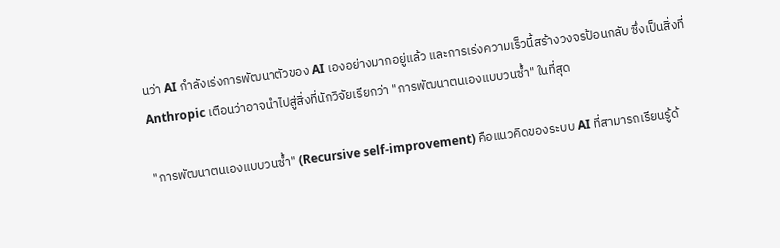นว่า AI กำลังเร่งการพัฒนาตัวของ AI เองอย่างมากอยู่แล้ว และการเร่งความเร็วนี้สร้างวงจรป้อนกลับ ซึ่งเป็นสิ่งที่ Anthropic เตือนว่าอาจนำไปสู่สิ่งที่นักวิจัยเรียกว่า "การพัฒนาตนเองแบบวนซ้ำ" ในที่สุด

"การพัฒนาตนเองแบบวนซ้ำ" (Recursive self-improvement) คือแนวคิดของระบบ AI ที่สามารถเรียนรู้ด้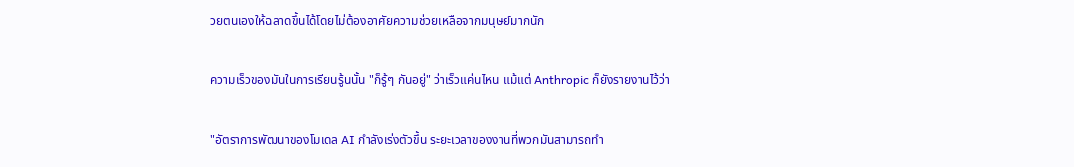วยตนเองให้ฉลาดขึ้นได้โดยไม่ต้องอาศัยความช่วยเหลือจากมนุษย์มากนัก

ความเร็วของมันในการเรียนรู้นนั้น "ก็รู้ๆ กันอยู่" ว่าเร็วแค่นไหน แม้แต่ Anthropic ก็ยังรายงานไว้ว่า

"อัตราการพัฒนาของโมเดล AI กำลังเร่งตัวขึ้น ระยะเวลาของงานที่พวกมันสามารถทำ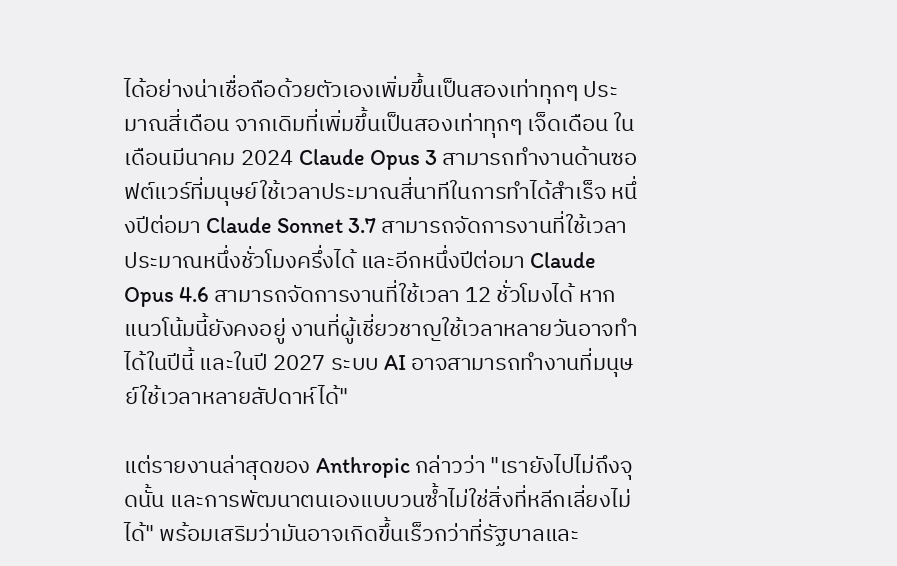ได้อย่างน่าเชื่อถือด้วยตัวเองเพิ่มขึ้นเป็นสองเท่าทุกๆ ประมาณสี่เดือน จากเดิมที่เพิ่มขึ้นเป็นสองเท่าทุกๆ เจ็ดเดือน ในเดือนมีนาคม 2024 Claude Opus 3 สามารถทำงานด้านซอฟต์แวร์ที่มนุษย์ใช้เวลาประมาณสี่นาทีในการทำได้สำเร็จ หนึ่งปีต่อมา Claude Sonnet 3.7 สามารถจัดการงานที่ใช้เวลาประมาณหนึ่งชั่วโมงครึ่งได้ และอีกหนึ่งปีต่อมา Claude Opus 4.6 สามารถจัดการงานที่ใช้เวลา 12 ชั่วโมงได้ หากแนวโน้มนี้ยังคงอยู่ งานที่ผู้เชี่ยวชาญใช้เวลาหลายวันอาจทำได้ในปีนี้ และในปี 2027 ระบบ AI อาจสามารถทำงานที่มนุษย์ใช้เวลาหลายสัปดาห์ได้"

แต่รายงานล่าสุดของ Anthropic กล่าวว่า "เรายังไปไม่ถึงจุดนั้น และการพัฒนาตนเองแบบวนซ้ำไม่ใช่สิ่งที่หลีกเลี่ยงไม่ได้" พร้อมเสริมว่ามันอาจเกิดขึ้นเร็วกว่าที่รัฐบาลและ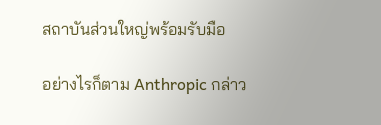สถาบันส่วนใหญ่พร้อมรับมือ

อย่างไรก็ตาม Anthropic กล่าว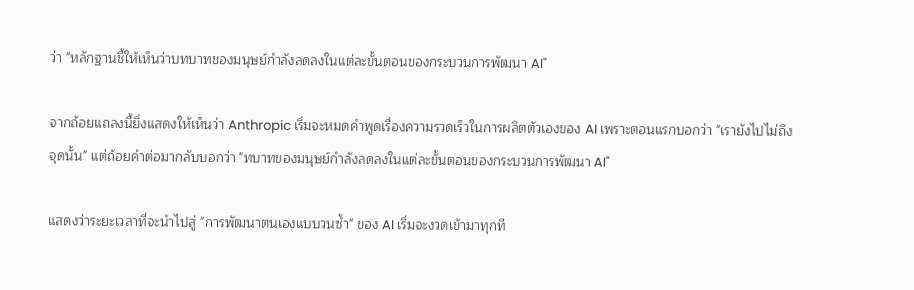ว่า "หลักฐานชี้ให้เห็นว่าบทบาทของมนุษย์กำลังลดลงในแต่ละขั้นตอนของกระบวนการพัฒนา AI"

จากถ้อยแถลงนี้ยิ่งแสดงให้เห็นว่า Anthropic เริ่มจะหมดคำพูดเรื่องความรวดเร็วในการผลิตตัวเองของ AI เพราะตอนแรกบอกว่า "เรายังไปไม่ถึงจุดนั้น" แต่ถ้อยคำต่อมากลับบอกว่า "ทบาทของมนุษย์กำลังลดลงในแต่ละขั้นตอนของกระบวนการพัฒนา AI"

แสดงว่าระยะเวลาที่จะนำไปสู่ "การพัฒนาตนเองแบบวนซ้ำ" ของ AI เริ่มจะงวดเข้ามาทุกที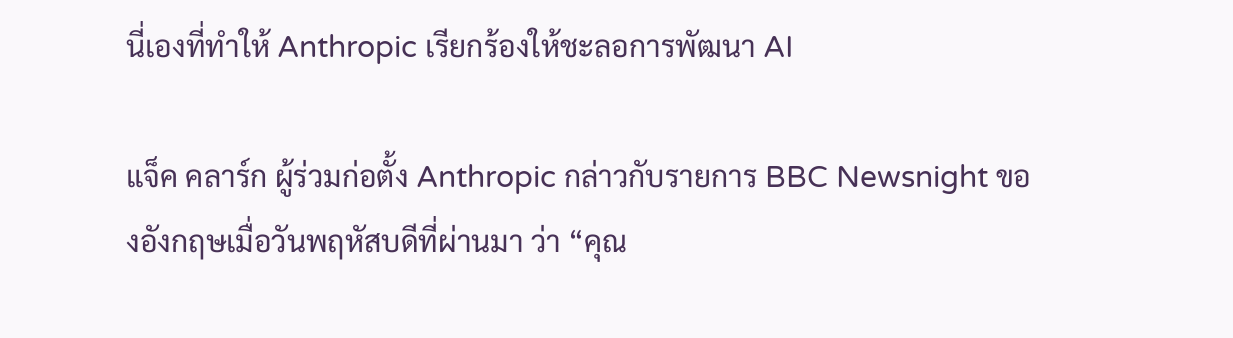นี่เองที่ทำให้ Anthropic เรียกร้องให้ชะลอการพัฒนา AI

แจ็ค คลาร์ก ผู้ร่วมก่อตั้ง Anthropic กล่าวกับรายการ BBC Newsnight ของอังกฤษเมื่อวันพฤหัสบดีที่ผ่านมา ว่า “คุณ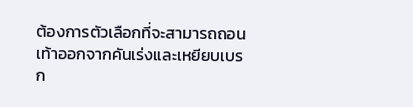ต้องการตัวเลือกที่จะสามารถถอนเท้าออกจากคันเร่งและเหยียบเบรก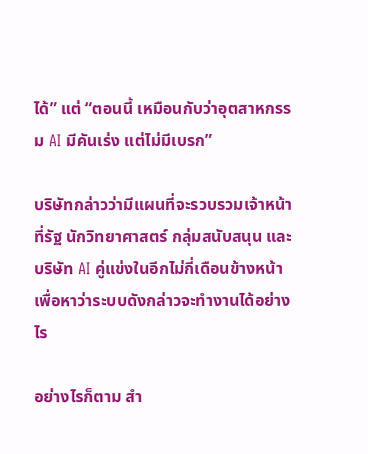ได้” แต่ “ตอนนี้ เหมือนกับว่าอุตสาหกรรม AI มีคันเร่ง แต่ไม่มีเบรก”

บริษัทกล่าวว่ามีแผนที่จะรวบรวมเจ้าหน้าที่รัฐ นักวิทยาศาสตร์ กลุ่มสนับสนุน และบริษัท AI คู่แข่งในอีกไม่กี่เดือนข้างหน้า เพื่อหาว่าระบบดังกล่าวจะทำงานได้อย่างไร

อย่างไรก็ตาม สำ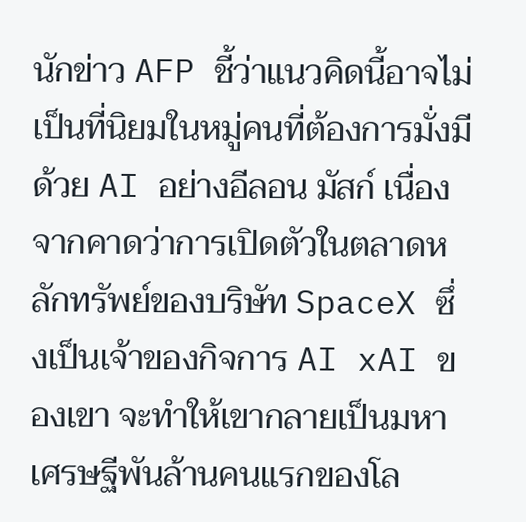นักข่าว AFP ชี้ว่าแนวคิดนี้อาจไม่เป็นที่นิยมในหมู่คนที่ต้องการมั่งมีด้วย AI อย่างอีลอน มัสก์ เนื่องจากคาดว่าการเปิดตัวในตลาดหลักทรัพย์ของบริษัท SpaceX ซึ่งเป็นเจ้าของกิจการ AI xAI ของเขา จะทำให้เขากลายเป็นมหาเศรษฐีพันล้านคนแรกของโล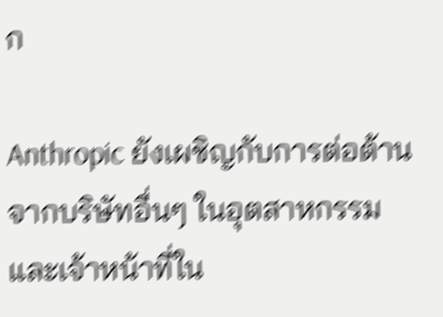ก

Anthropic ยังเผชิญกับการต่อต้านจากบริษัทอื่นๆ ในอุตสาหกรรม และเจ้าหน้าที่ใน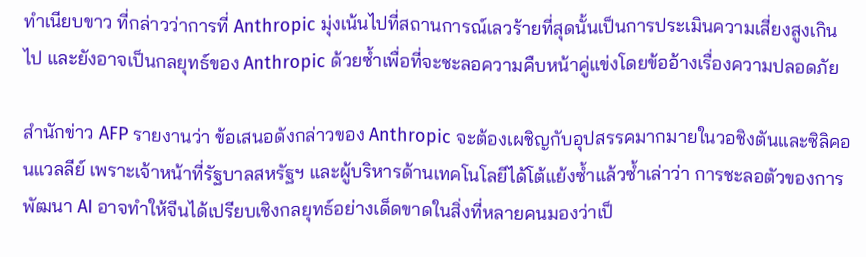ทำเนียบขาว ที่กล่าวว่าการที่ Anthropic มุ่งเน้นไปที่สถานการณ์เลวร้ายที่สุดนั้นเป็นการประเมินความเสี่ยงสูงเกินไป และยังอาจเป็นกลยุทธ์ของ Anthropic ด้วยซ้ำเพื่อที่จะชะลอความคืบหน้าคู่แข่งโดยข้ออ้างเรื่องความปลอดภัย

สำนักข่าว AFP รายงานว่า ข้อเสนอดังกล่าวของ Anthropic จะต้องเผชิญกับอุปสรรคมากมายในวอชิงตันและซิลิคอนแวลลีย์ เพราะเจ้าหน้าที่รัฐบาลสหรัฐฯ และผู้บริหารด้านเทคโนโลยีได้โต้แย้งซ้ำแล้วซ้ำเล่าว่า การชะลอตัวของการพัฒนา AI อาจทำให้จีนได้เปรียบเชิงกลยุทธ์อย่างเด็ดขาดในสิ่งที่หลายคนมองว่าเป็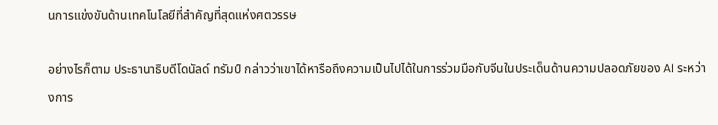นการแข่งขันด้านเทคโนโลยีที่สำคัญที่สุดแห่งศตวรรษ

อย่างไรก็ตาม ประธานาธิบดีโดนัลด์ ทรัมป์ กล่าวว่าเขาได้หารือถึงความเป็นไปได้ในการร่วมมือกับจีนในประเด็นด้านความปลอดภัยของ AI ระหว่างการ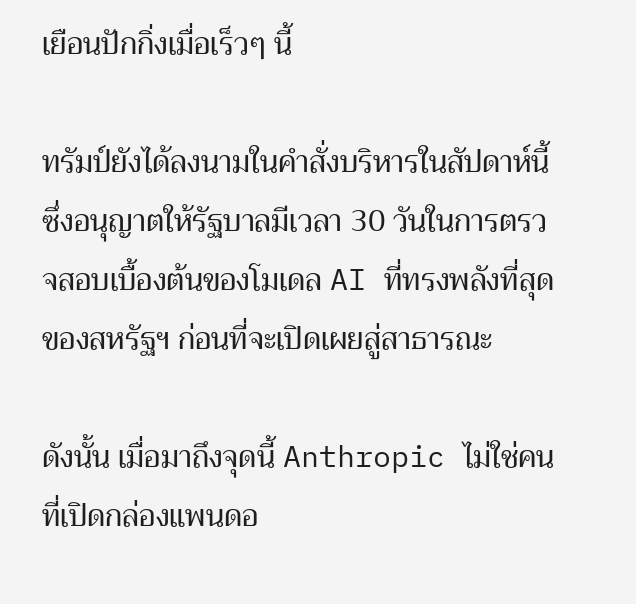เยือนปักกิ่งเมื่อเร็วๆ นี้

ทรัมป์ยังได้ลงนามในคำสั่งบริหารในสัปดาห์นี้ ซึ่งอนุญาตให้รัฐบาลมีเวลา 30 วันในการตรวจสอบเบื้องต้นของโมเดล AI ที่ทรงพลังที่สุดของสหรัฐฯ ก่อนที่จะเปิดเผยสู่สาธารณะ

ดังนั้น เมื่อมาถึงจุดนี้ Anthropic ไม่ใช่คนที่เปิดกล่องแพนดอ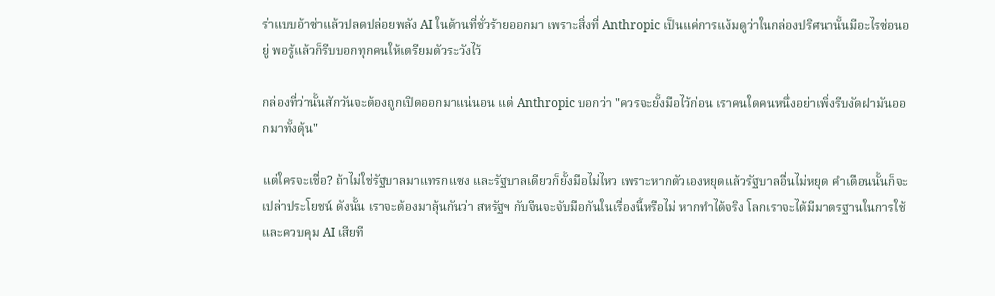ร่าแบบอ้าซ่าแล้วปลดปล่อยพลัง AI ในด้านที่ชั่วร้ายออกมา เพราะสิ่งที่ Anthropic เป็นแค่การแง้มดูว่าในกล่องปริศนานั้นมีอะไรซ่อนอยู่ พอรู้แล้วก็รีบบอกทุกคนให้เตรียมตัวระวังไว้

กล่องที่ว่านั้นสักวันจะต้องถูกเปิดออกมาแน่นอน แต่ Anthropic บอกว่า "ควรจะยั้งมือไว้ก่อน เราคนใดคนหนึ่งอย่าเพิ่งรีบงัดฝามันออกมาทั้งดุ้น"

แต่ใครจะเชื่อ? ถ้าไม่ใช่รัฐบาลมาแทรกแซง และรัฐบาลเดียวก็ยั้งมือไม่ไหว เพราะหากตัวเองหยุดแล้วรัฐบาลอื่นไม่หยุด คำเตือนนั้นก็จะเปล่าประโยชน์ ดังนั้น เราจะต้องมาลุ้นกันว่า สหรัฐฯ กับจีนจะจับมือกันในเรื่องนี้หรือไม่ หากทำได้จริง โลกเราจะได้มีมาตรฐานในการใช้และควบคุม AI เสียที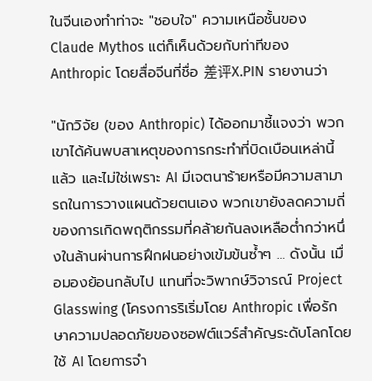ในจีนเองทำท่าจะ "ชอบใจ" ความเหนือชั้นของ Claude Mythos แต่ก็เห็นด้วยกับท่าทีของ Anthropic โดยสื่อจีนที่ชื่อ 差评X.PIN รายงานว่า

"นักวิจัย (ของ Anthropic) ได้ออกมาชี้แจงว่า พวกเขาได้ค้นพบสาเหตุของการกระทำที่บิดเบือนเหล่านี้แล้ว และไม่ใช่เพราะ AI มีเจตนาร้ายหรือมีความสามารถในการวางแผนด้วยตนเอง พวกเขายังลดความถี่ของการเกิดพฤติกรรมที่คล้ายกันลงเหลือต่ำกว่าหนึ่งในล้านผ่านการฝึกฝนอย่างเข้มข้นซ้ำๆ … ดังนั้น เมื่อมองย้อนกลับไป แทนที่จะวิพากษ์วิจารณ์ Project Glasswing (โครงการริเริ่มโดย Anthropic เพื่อรักษาความปลอดภัยของซอฟต์แวร์สำคัญระดับโลกโดยใช้ AI โดยการจำ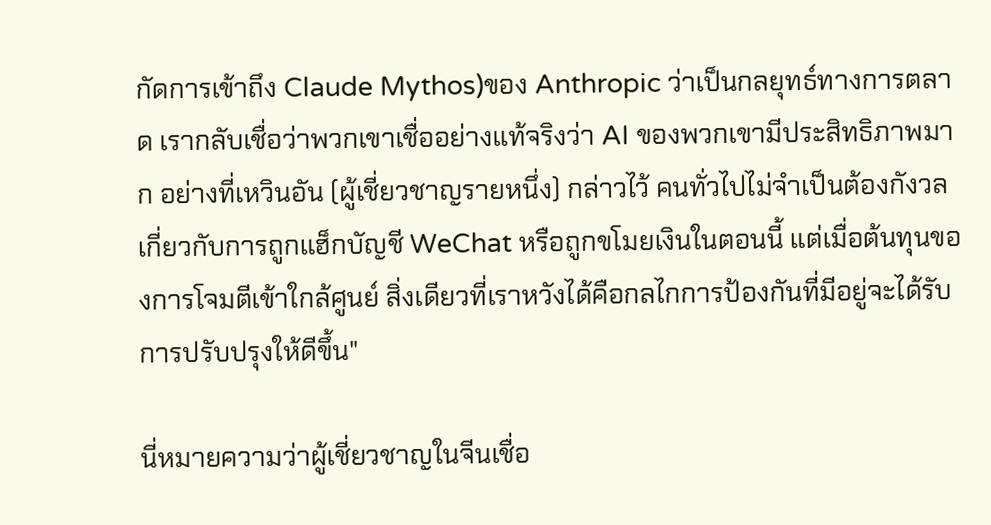กัดการเข้าถึง Claude Mythos)ของ Anthropic ว่าเป็นกลยุทธ์ทางการตลาด เรากลับเชื่อว่าพวกเขาเชื่ออย่างแท้จริงว่า AI ของพวกเขามีประสิทธิภาพมาก อย่างที่เหวินอัน (ผู้เชี่ยวชาญรายหนึ่ง) กล่าวไว้ คนทั่วไปไม่จำเป็นต้องกังวลเกี่ยวกับการถูกแฮ็กบัญชี WeChat หรือถูกขโมยเงินในตอนนี้ แต่เมื่อต้นทุนของการโจมตีเข้าใกล้ศูนย์ สิ่งเดียวที่เราหวังได้คือกลไกการป้องกันที่มีอยู่จะได้รับการปรับปรุงให้ดีขึ้น"

นี่หมายความว่าผู้เชี่ยวชาญในจีนเชื่อ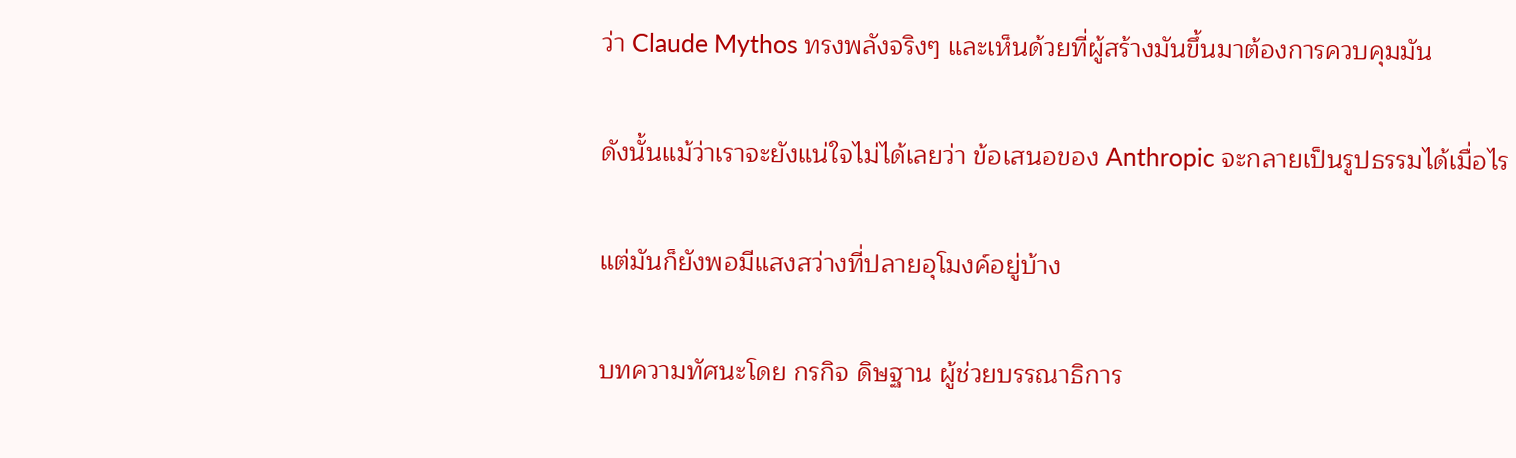ว่า Claude Mythos ทรงพลังจริงๆ และเห็นด้วยที่ผู้สร้างมันขึ้นมาต้องการควบคุมมัน

ดังนั้นแม้ว่าเราจะยังแน่ใจไม่ได้เลยว่า ข้อเสนอของ Anthropic จะกลายเป็นรูปธรรมได้เมื่อไร

แต่มันก็ยังพอมีแสงสว่างที่ปลายอุโมงค์อยู่บ้าง

บทความทัศนะโดย กรกิจ ดิษฐาน ผู้ช่วยบรรณาธิการ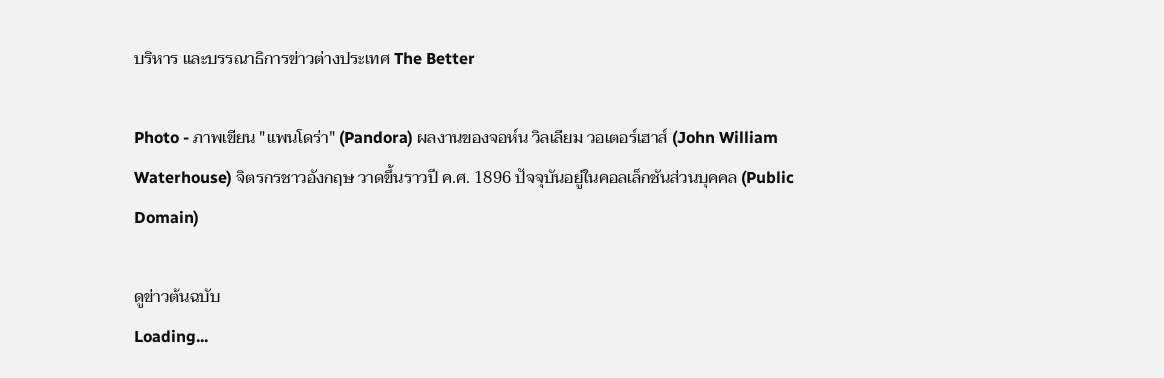บริหาร และบรรณาธิการข่าวต่างประเทศ The Better

Photo - ภาพเขียน "แพนโดร่า" (Pandora) ผลงานของจอห์น วิลเลียม วอเตอร์เฮาส์ (John William Waterhouse) จิตรกรชาวอังกฤษ วาดขึ้นราวปี ค.ศ. 1896 ปัจจุบันอยู่ในคอลเล็กชันส่วนบุคคล (Public Domain)

ดูข่าวต้นฉบับ
Loading...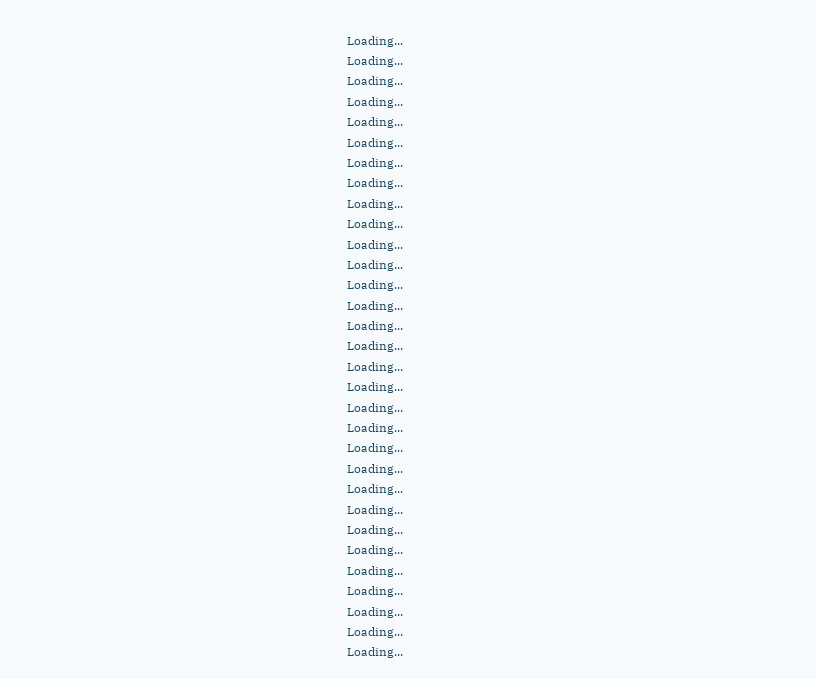Loading...
Loading...
Loading...
Loading...
Loading...
Loading...
Loading...
Loading...
Loading...
Loading...
Loading...
Loading...
Loading...
Loading...
Loading...
Loading...
Loading...
Loading...
Loading...
Loading...
Loading...
Loading...
Loading...
Loading...
Loading...
Loading...
Loading...
Loading...
Loading...
Loading...
Loading...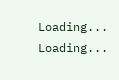Loading...
Loading...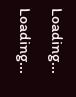Loading...
Loading...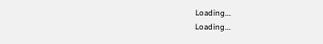Loading...
Loading...